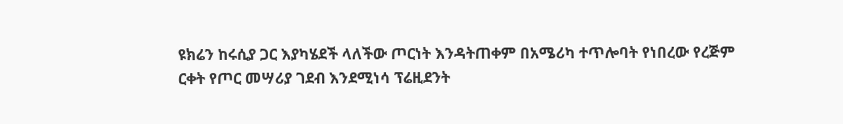ዩክሬን ከሩሲያ ጋር እያካሄደች ላለችው ጦርነት እንዳትጠቀም በአሜሪካ ተጥሎባት የነበረው የረጅም ርቀት የጦር መሣሪያ ገደብ እንደሚነሳ ፕሬዚደንት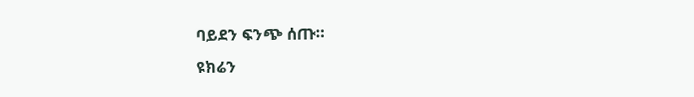ባይደን ፍንጭ ሰጡ።
ዩክሬን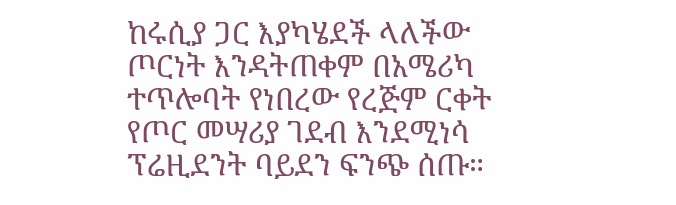ከሩሲያ ጋር እያካሄደች ላለችው ጦርነት እንዳትጠቀም በአሜሪካ ተጥሎባት የነበረው የረጅም ርቀት የጦር መሣሪያ ገደብ እንደሚነሳ ፕሬዚደንት ባይደን ፍንጭ ሰጡ።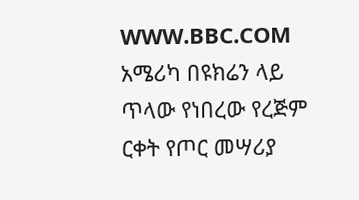WWW.BBC.COM
አሜሪካ በዩክሬን ላይ ጥላው የነበረው የረጅም ርቀት የጦር መሣሪያ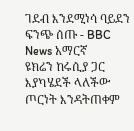ገደብ እንደሚነሳ ባይደን ፍንጭ ሰጡ - BBC News አማርኛ
ዩክሬን ከሩሲያ ጋር እያካሄደች ላለችው ጦርነት እንዳትጠቀም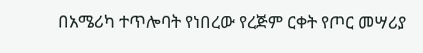በአሜሪካ ተጥሎባት የነበረው የረጅም ርቀት የጦር መሣሪያ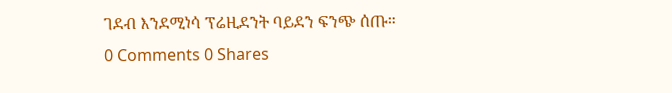ገደብ እንደሚነሳ ፕሬዚደንት ባይደን ፍንጭ ሰጡ።
0 Comments 0 Shares